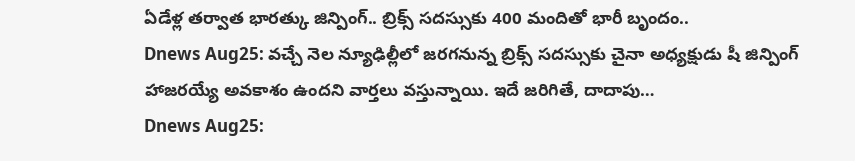ఏడేళ్ల తర్వాత భారత్కు జిన్పింగ్.. బ్రిక్స్ సదస్సుకు 400 మందితో భారీ బృందం..
Dnews Aug25: వచ్చే నెల న్యూఢిల్లీలో జరగనున్న బ్రిక్స్ సదస్సుకు చైనా అధ్యక్షుడు షీ జిన్పింగ్ హాజరయ్యే అవకాశం ఉందని వార్తలు వస్తున్నాయి. ఇదే జరిగితే, దాదాపు…
Dnews Aug25: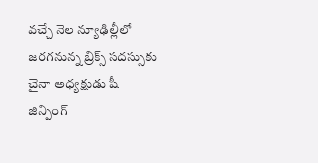వచ్చే నెల న్యూఢిల్లీలో జరగనున్న బ్రిక్స్ సదస్సుకు చైనా అధ్యక్షుడు షీ జిన్పింగ్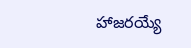హాజరయ్యే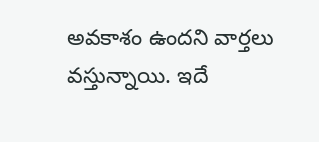అవకాశం ఉందని వార్తలు వస్తున్నాయి. ఇదే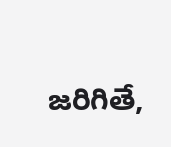జరిగితే,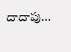దాదాపు…